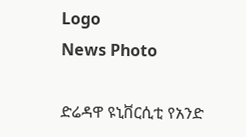Logo
News Photo

ድሬዳዋ ዩኒቨርሲቲ የአንድ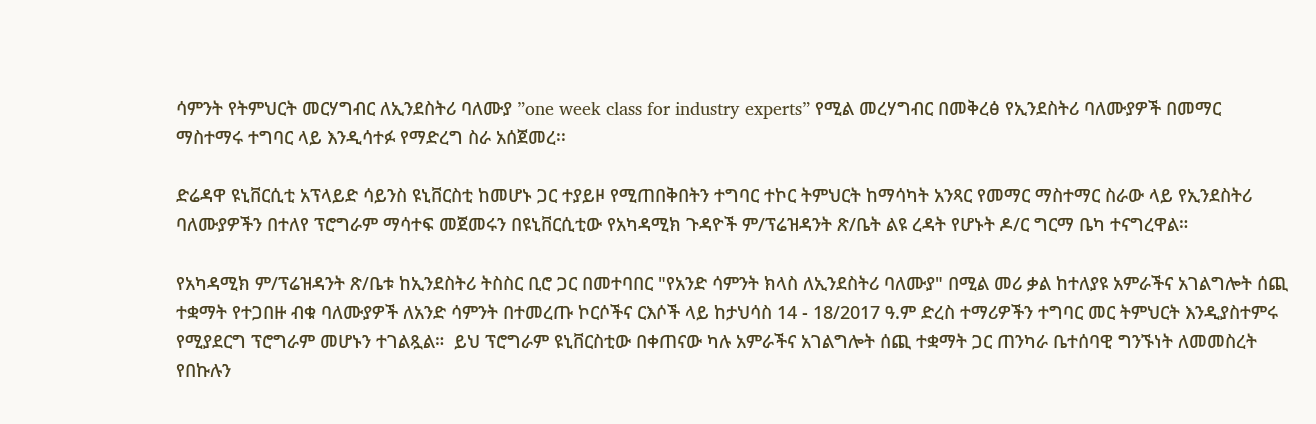ሳምንት የትምህርት መርሃግብር ለኢንደስትሪ ባለሙያ ”one week class for industry experts” የሚል መረሃግብር በመቅረፅ የኢንደስትሪ ባለሙያዎች በመማር ማስተማሩ ተግባር ላይ እንዲሳተፉ የማድረግ ስራ አሰጀመረ፡፡

ድሬዳዋ ዩኒቨርሲቲ አፕላይድ ሳይንስ ዩኒቨርስቲ ከመሆኑ ጋር ተያይዞ የሚጠበቅበትን ተግባር ተኮር ትምህርት ከማሳካት አንጻር የመማር ማስተማር ስራው ላይ የኢንደስትሪ ባለሙያዎችን በተለየ ፕሮግራም ማሳተፍ መጀመሩን በዩኒቨርሲቲው የአካዳሚክ ጉዳዮች ም/ፕሬዝዳንት ጽ/ቤት ልዩ ረዳት የሆኑት ዶ/ር ግርማ ቤካ ተናግረዋል።

የአካዳሚክ ም/ፕሬዝዳንት ጽ/ቤቱ ከኢንደስትሪ ትስስር ቢሮ ጋር በመተባበር "የአንድ ሳምንት ክላስ ለኢንደስትሪ ባለሙያ" በሚል መሪ ቃል ከተለያዩ አምራችና አገልግሎት ሰጪ ተቋማት የተጋበዙ ብቁ ባለሙያዎች ለአንድ ሳምንት በተመረጡ ኮርሶችና ርእሶች ላይ ከታህሳስ 14 - 18/2017 ዓ.ም ድረስ ተማሪዎችን ተግባር መር ትምህርት እንዲያስተምሩ የሚያደርግ ፕሮግራም መሆኑን ተገልጿል።  ይህ ፕሮግራም ዩኒቨርስቲው በቀጠናው ካሉ አምራችና አገልግሎት ሰጪ ተቋማት ጋር ጠንካራ ቤተሰባዊ ግንኙነት ለመመስረት የበኩሉን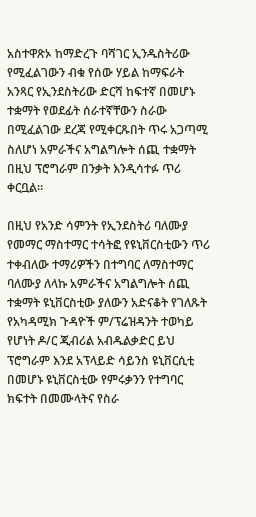አስተዋጽኦ ከማድረጉ ባሻገር ኢንዱስትሪው የሚፈልገውን ብቁ የሰው ሃይል ከማፍራት አንጻር የኢንደስትሪው ድርሻ ከፍተኛ በመሆኑ ተቋማት የወደፊት ሰራተኛቸውን ስራው በሚፈልገው ደረጃ የሚቀርጹበት ጥሩ አጋጣሚ ስለሆነ አምራችና አግልግሎት ሰጪ ተቋማት በዚህ ፕሮግራም በንቃት እንዲሳተፉ ጥሪ ቀርቧል።

በዚህ የአንድ ሳምንት የኢንደስትሪ ባለሙያ የመማር ማስተማር ተሳትፎ የዩኒቨርስቲውን ጥሪ ተቀብለው ተማሪዎችን በተግባር ለማስተማር ባለሙያ ለላኩ አምራችና አግልግሎት ሰጪ ተቋማት ዩኒቨርስቲው ያለውን አድናቆት የገለጹት የአካዳሚክ ጉዳዮች ም/ፕሬዝዳንት ተወካይ የሆነት ዶ/ር ጂብሪል አብዱልቃድር ይህ ፕሮግራም እንደ አፕላይድ ሳይንስ ዩኒቨርሲቲ በመሆኑ ዩኒቨርስቲው የምሩቃንን የተግባር ክፍተት በመሙላትና የስራ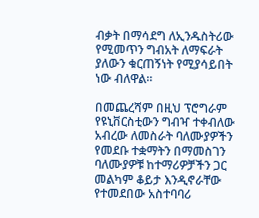ብቃት በማሳደግ ለኢንዱስትሪው የሚመጥን ግብአት ለማፍራት ያለውን ቁርጠኝነት የሚያሳይበት ነው ብለዋል።

በመጨረሻም በዚህ ፕሮግራም የዩኒቨርስቲውን ግብዣ ተቀብለው አብረው ለመስራት ባለሙያዎችን የመደቡ ተቋማትን በማመስገን ባለሙያዎቹ ከተማሪዎቻችን ጋር መልካም ቆይታ እንዲኖራቸው የተመደበው አስተባባሪ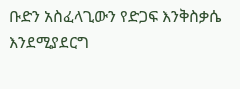ቡድን አስፈላጊውን የድጋፍ እንቅስቃሴ እንደሚያደርግ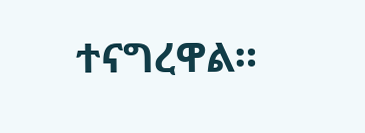ተናግረዋል።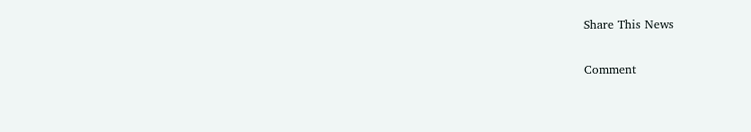Share This News

Comment